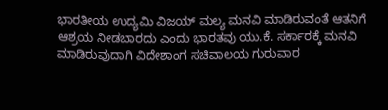ಭಾರತೀಯ ಉದ್ಯಮಿ ವಿಜಯ್ ಮಲ್ಯ ಮನವಿ ಮಾಡಿರುವಂತೆ ಆತನಿಗೆ ಆಶ್ರಯ ನೀಡಬಾರದು ಎಂದು ಭಾರತವು ಯು.ಕೆ. ಸರ್ಕಾರಕ್ಕೆ ಮನವಿ ಮಾಡಿರುವುದಾಗಿ ವಿದೇಶಾಂಗ ಸಚಿವಾಲಯ ಗುರುವಾರ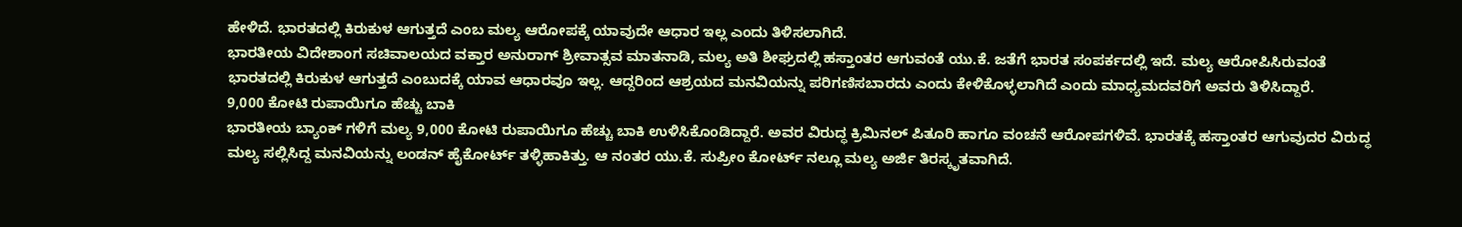ಹೇಳಿದೆ. ಭಾರತದಲ್ಲಿ ಕಿರುಕುಳ ಆಗುತ್ತದೆ ಎಂಬ ಮಲ್ಯ ಆರೋಪಕ್ಕೆ ಯಾವುದೇ ಆಧಾರ ಇಲ್ಲ ಎಂದು ತಿಳಿಸಲಾಗಿದೆ.
ಭಾರತೀಯ ವಿದೇಶಾಂಗ ಸಚಿವಾಲಯದ ವಕ್ತಾರ ಅನುರಾಗ್ ಶ್ರೀವಾತ್ಸವ ಮಾತನಾಡಿ, ಮಲ್ಯ ಅತಿ ಶೀಘ್ರದಲ್ಲಿ ಹಸ್ತಾಂತರ ಆಗುವಂತೆ ಯು.ಕೆ. ಜತೆಗೆ ಭಾರತ ಸಂಪರ್ಕದಲ್ಲಿ ಇದೆ. ಮಲ್ಯ ಆರೋಪಿಸಿರುವಂತೆ ಭಾರತದಲ್ಲಿ ಕಿರುಕುಳ ಆಗುತ್ತದೆ ಎಂಬುದಕ್ಕೆ ಯಾವ ಆಧಾರವೂ ಇಲ್ಲ. ಆದ್ದರಿಂದ ಆಶ್ರಯದ ಮನವಿಯನ್ನು ಪರಿಗಣಿಸಬಾರದು ಎಂದು ಕೇಳಿಕೊಳ್ಳಲಾಗಿದೆ ಎಂದು ಮಾಧ್ಯಮದವರಿಗೆ ಅವರು ತಿಳಿಸಿದ್ದಾರೆ.
9,000 ಕೋಟಿ ರುಪಾಯಿಗೂ ಹೆಚ್ಚು ಬಾಕಿ
ಭಾರತೀಯ ಬ್ಯಾಂಕ್ ಗಳಿಗೆ ಮಲ್ಯ 9,000 ಕೋಟಿ ರುಪಾಯಿಗೂ ಹೆಚ್ಚು ಬಾಕಿ ಉಳಿಸಿಕೊಂಡಿದ್ದಾರೆ. ಅವರ ವಿರುದ್ಧ ಕ್ರಿಮಿನಲ್ ಪಿತೂರಿ ಹಾಗೂ ವಂಚನೆ ಆರೋಪಗಳಿವೆ. ಭಾರತಕ್ಕೆ ಹಸ್ತಾಂತರ ಆಗುವುದರ ವಿರುದ್ಧ ಮಲ್ಯ ಸಲ್ಲಿಸಿದ್ದ ಮನವಿಯನ್ನು ಲಂಡನ್ ಹೈಕೋರ್ಟ್ ತಳ್ಳಿಹಾಕಿತ್ತು. ಆ ನಂತರ ಯು.ಕೆ. ಸುಪ್ರೀಂ ಕೋರ್ಟ್ ನಲ್ಲೂ ಮಲ್ಯ ಅರ್ಜಿ ತಿರಸ್ಕೃತವಾಗಿದೆ.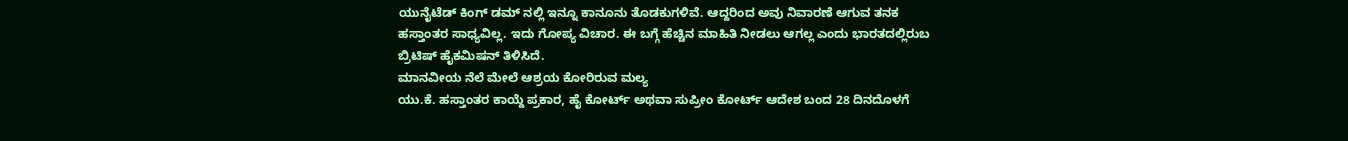ಯುನೈಟೆಡ್ ಕಿಂಗ್ ಡಮ್ ನಲ್ಲಿ ಇನ್ನೂ ಕಾನೂನು ತೊಡಕುಗಳಿವೆ. ಆದ್ದರಿಂದ ಅವು ನಿವಾರಣೆ ಆಗುವ ತನಕ ಹಸ್ತಾಂತರ ಸಾಧ್ಯವಿಲ್ಲ. ಇದು ಗೋಪ್ಯ ವಿಚಾರ. ಈ ಬಗ್ಗೆ ಹೆಚ್ಚಿನ ಮಾಹಿತಿ ನೀಡಲು ಆಗಲ್ಲ ಎಂದು ಭಾರತದಲ್ಲಿರುಬ ಬ್ರಿಟಿಷ್ ಹೈಕಮಿಷನ್ ತಿಳಿಸಿದೆ.
ಮಾನವೀಯ ನೆಲೆ ಮೇಲೆ ಆಶ್ರಯ ಕೋರಿರುವ ಮಲ್ಯ
ಯು.ಕೆ. ಹಸ್ತಾಂತರ ಕಾಯ್ದೆ ಪ್ರಕಾರ, ಹೈ ಕೋರ್ಟ್ ಅಥವಾ ಸುಪ್ರೀಂ ಕೋರ್ಟ್ ಆದೇಶ ಬಂದ 28 ದಿನದೊಳಗೆ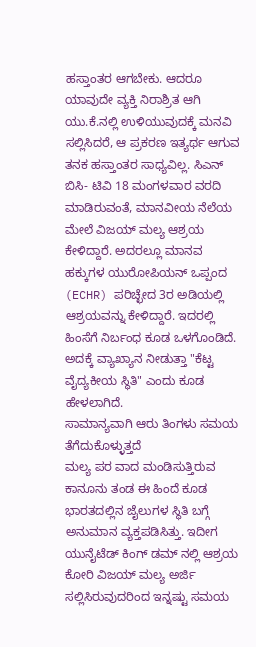ಹಸ್ತಾಂತರ ಆಗಬೇಕು. ಆದರೂ ಯಾವುದೇ ವ್ಯಕ್ತಿ ನಿರಾಶ್ರಿತ ಆಗಿ ಯು.ಕೆ.ನಲ್ಲಿ ಉಳಿಯುವುದಕ್ಕೆ ಮನವಿ ಸಲ್ಲಿಸಿದರೆ, ಆ ಪ್ರಕರಣ ಇತ್ಯರ್ಥ ಆಗುವ ತನಕ ಹಸ್ತಾಂತರ ಸಾಧ್ಯವಿಲ್ಲ. ಸಿಎನ್ ಬಿಸಿ- ಟಿವಿ 18 ಮಂಗಳವಾರ ವರದಿ ಮಾಡಿರುವಂತೆ, ಮಾನವೀಯ ನೆಲೆಯ ಮೇಲೆ ವಿಜಯ್ ಮಲ್ಯ ಆಶ್ರಯ ಕೇಳಿದ್ದಾರೆ. ಅದರಲ್ಲೂ ಮಾನವ ಹಕ್ಕುಗಳ ಯುರೋಪಿಯನ್ ಒಪ್ಪಂದ (ECHR) ಪರಿಚ್ಛೇದ 3ರ ಅಡಿಯಲ್ಲಿ ಆಶ್ರಯವನ್ನು ಕೇಳಿದ್ದಾರೆ. ಇದರಲ್ಲಿ ಹಿಂಸೆಗೆ ನಿರ್ಬಂಧ ಕೂಡ ಒಳಗೊಂಡಿದೆ. ಅದಕ್ಕೆ ವ್ಯಾಖ್ಯಾನ ನೀಡುತ್ತಾ "ಕೆಟ್ಟ ವೈದ್ಯಕೀಯ ಸ್ಥಿತಿ" ಎಂದು ಕೂಡ ಹೇಳಲಾಗಿದೆ.
ಸಾಮಾನ್ಯವಾಗಿ ಆರು ತಿಂಗಳು ಸಮಯ ತೆಗೆದುಕೊಳ್ಳುತ್ತದೆ
ಮಲ್ಯ ಪರ ವಾದ ಮಂಡಿಸುತ್ತಿರುವ ಕಾನೂನು ತಂಡ ಈ ಹಿಂದೆ ಕೂಡ ಭಾರತದಲ್ಲಿನ ಜೈಲುಗಳ ಸ್ಥಿತಿ ಬಗ್ಗೆ ಅನುಮಾನ ವ್ಯಕ್ತಪಡಿಸಿತ್ತು. ಇದೀಗ ಯುನೈಟೆಡ್ ಕಿಂಗ್ ಡಮ್ ನಲ್ಲಿ ಆಶ್ರಯ ಕೋರಿ ವಿಜಯ್ ಮಲ್ಯ ಅರ್ಜಿ ಸಲ್ಲಿಸಿರುವುದರಿಂದ ಇನ್ನಷ್ಟು ಸಮಯ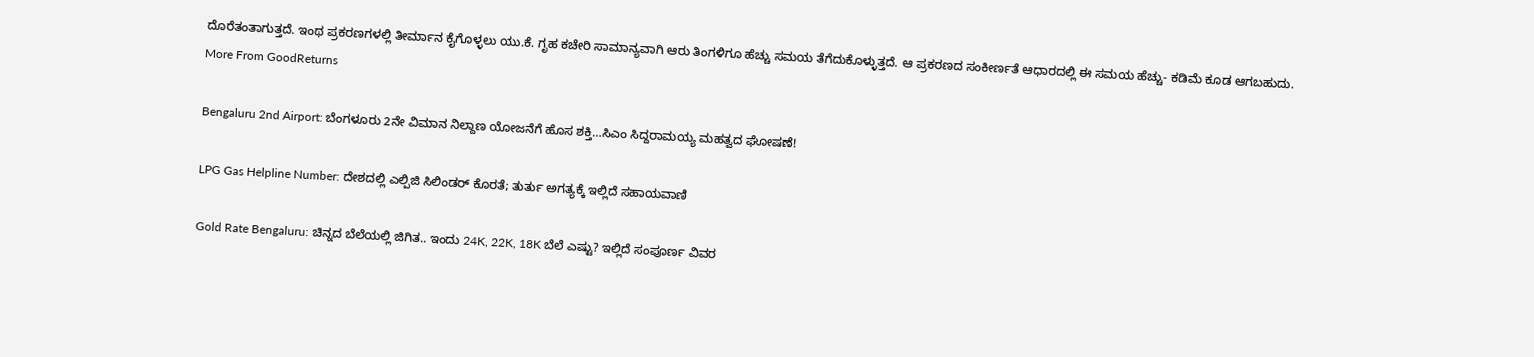ದೊರೆತಂತಾಗುತ್ತದೆ. ಇಂಥ ಪ್ರಕರಣಗಳಲ್ಲಿ ತೀರ್ಮಾನ ಕೈಗೊಳ್ಳಲು ಯು.ಕೆ. ಗೃಹ ಕಚೇರಿ ಸಾಮಾನ್ಯವಾಗಿ ಆರು ತಿಂಗಳಿಗೂ ಹೆಚ್ಚು ಸಮಯ ತೆಗೆದುಕೊಳ್ಳುತ್ತದೆ. ಆ ಪ್ರಕರಣದ ಸಂಕೀರ್ಣತೆ ಆಧಾರದಲ್ಲಿ ಈ ಸಮಯ ಹೆಚ್ಚು- ಕಡಿಮೆ ಕೂಡ ಆಗಬಹುದು.
More From GoodReturns

Bengaluru 2nd Airport: ಬೆಂಗಳೂರು 2ನೇ ವಿಮಾನ ನಿಲ್ದಾಣ ಯೋಜನೆಗೆ ಹೊಸ ಶಕ್ತಿ…ಸಿಎಂ ಸಿದ್ದರಾಮಯ್ಯ ಮಹತ್ವದ ಘೋಷಣೆ!

LPG Gas Helpline Number: ದೇಶದಲ್ಲಿ ಎಲ್ಪಿಜಿ ಸಿಲಿಂಡರ್ ಕೊರತೆ; ತುರ್ತು ಅಗತ್ಯಕ್ಕೆ ಇಲ್ಲಿದೆ ಸಹಾಯವಾಣಿ

Gold Rate Bengaluru: ಚಿನ್ನದ ಬೆಲೆಯಲ್ಲಿ ಜಿಗಿತ.. ಇಂದು 24K, 22K, 18K ಬೆಲೆ ಎಷ್ಟು? ಇಲ್ಲಿದೆ ಸಂಪೂರ್ಣ ವಿವರ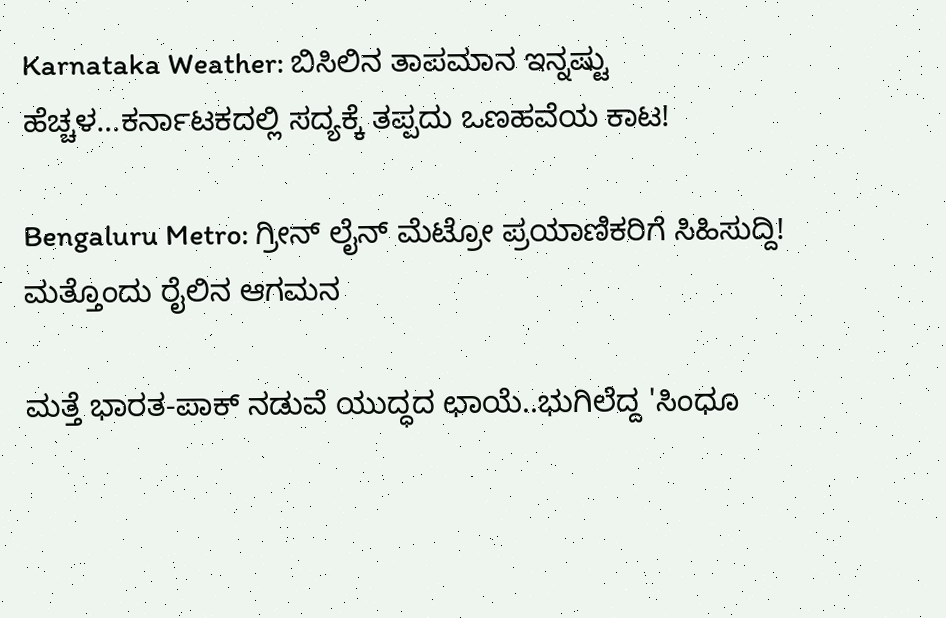Karnataka Weather: ಬಿಸಿಲಿನ ತಾಪಮಾನ ಇನ್ನಷ್ಟು ಹೆಚ್ಚಳ…ಕರ್ನಾಟಕದಲ್ಲಿ ಸದ್ಯಕ್ಕೆ ತಪ್ಪದು ಒಣಹವೆಯ ಕಾಟ!

Bengaluru Metro: ಗ್ರೀನ್ ಲೈನ್ ಮೆಟ್ರೋ ಪ್ರಯಾಣಿಕರಿಗೆ ಸಿಹಿಸುದ್ದಿ! ಮತ್ತೊಂದು ರೈಲಿನ ಆಗಮನ

ಮತ್ತೆ ಭಾರತ-ಪಾಕ್ ನಡುವೆ ಯುದ್ಧದ ಛಾಯೆ..ಭುಗಿಲೆದ್ದ 'ಸಿಂಧೂ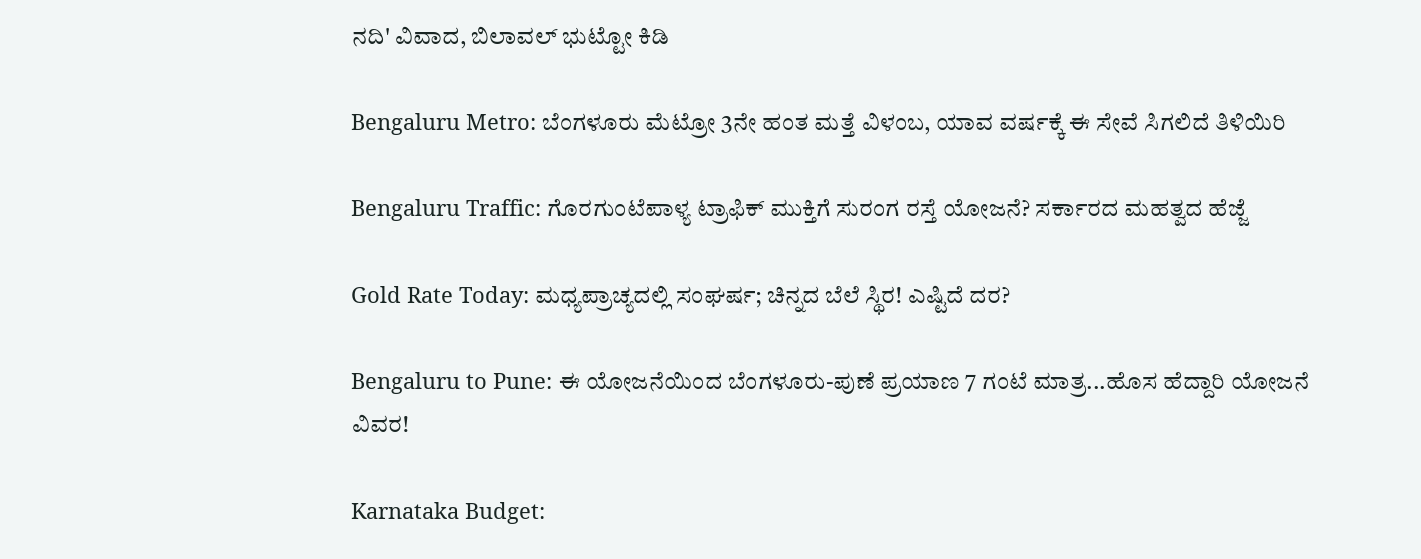ನದಿ' ವಿವಾದ, ಬಿಲಾವಲ್ ಭುಟ್ಟೋ ಕಿಡಿ

Bengaluru Metro: ಬೆಂಗಳೂರು ಮೆಟ್ರೋ 3ನೇ ಹಂತ ಮತ್ತೆ ವಿಳಂಬ, ಯಾವ ವರ್ಷಕ್ಕೆ ಈ ಸೇವೆ ಸಿಗಲಿದೆ ತಿಳಿಯಿರಿ

Bengaluru Traffic: ಗೊರಗುಂಟೆಪಾಳ್ಯ ಟ್ರಾಫಿಕ್ ಮುಕ್ತಿಗೆ ಸುರಂಗ ರಸ್ತೆ ಯೋಜನೆ? ಸರ್ಕಾರದ ಮಹತ್ವದ ಹೆಜ್ಜೆ

Gold Rate Today: ಮಧ್ಯಪ್ರಾಚ್ಯದಲ್ಲಿ ಸಂಘರ್ಷ; ಚಿನ್ನದ ಬೆಲೆ ಸ್ಥಿರ! ಎಷ್ಟಿದೆ ದರ?

Bengaluru to Pune: ಈ ಯೋಜನೆಯಿಂದ ಬೆಂಗಳೂರು-ಪುಣೆ ಪ್ರಯಾಣ 7 ಗಂಟೆ ಮಾತ್ರ...ಹೊಸ ಹೆದ್ದಾರಿ ಯೋಜನೆ ವಿವರ!

Karnataka Budget: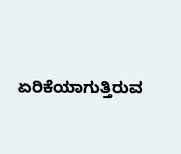ಏರಿಕೆಯಾಗುತ್ತಿರುವ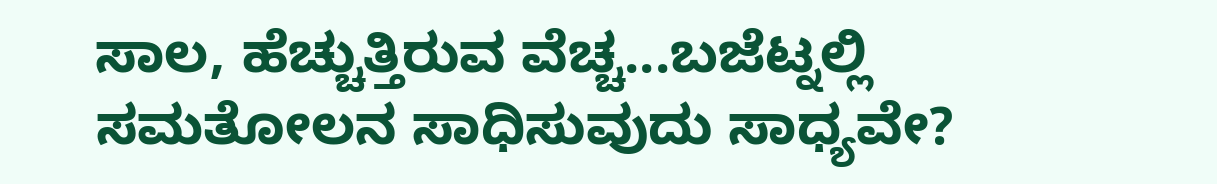ಸಾಲ, ಹೆಚ್ಚುತ್ತಿರುವ ವೆಚ್ಚ...ಬಜೆಟ್ನಲ್ಲಿ ಸಮತೋಲನ ಸಾಧಿಸುವುದು ಸಾಧ್ಯವೇ?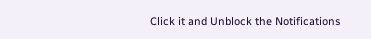Click it and Unblock the Notifications